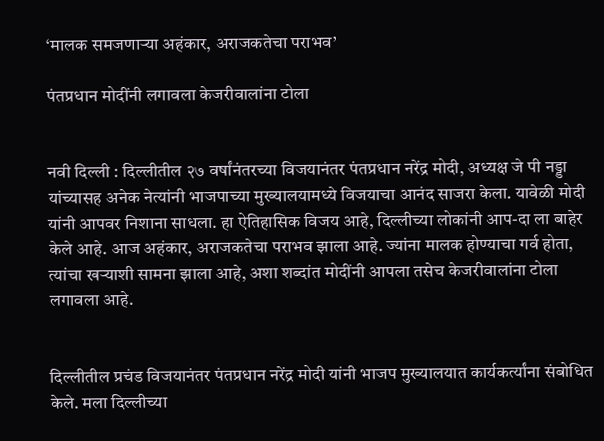‘मालक समजणाऱ्या अहंकार, अराजकतेचा पराभव’

पंतप्रधान मोदींनी लगावला केजरीवालांना टोला


नवी दिल्ली : दिल्लीतील २७ वर्षांनंतरच्या विजयानंतर पंतप्रधान नरेंद्र मोदी, अध्यक्ष जे पी नड्डा यांच्यासह अनेक नेत्यांनी भाजपाच्या मुख्यालयामध्ये विजयाचा आनंद साजरा केला. यावेळी मोदी यांनी आपवर निशाना साधला. हा ऐतिहासिक विजय आहे, दिल्लीच्या लोकांनी आप-दा ला बाहेर केले आहे. आज अहंकार, अराजकतेचा पराभव झाला आहे. ज्यांना मालक होण्याचा गर्व होता, त्यांचा खऱ्याशी सामना झाला आहे, अशा शब्दांत मोदींनी आपला तसेच केजरीवालांना टोला लगावला आहे.


दिल्लीतील प्रचंड विजयानंतर पंतप्रधान नरेंद्र मोदी यांनी भाजप मुख्यालयात कार्यकर्त्यांना संबोधित केले. मला दिल्लीच्या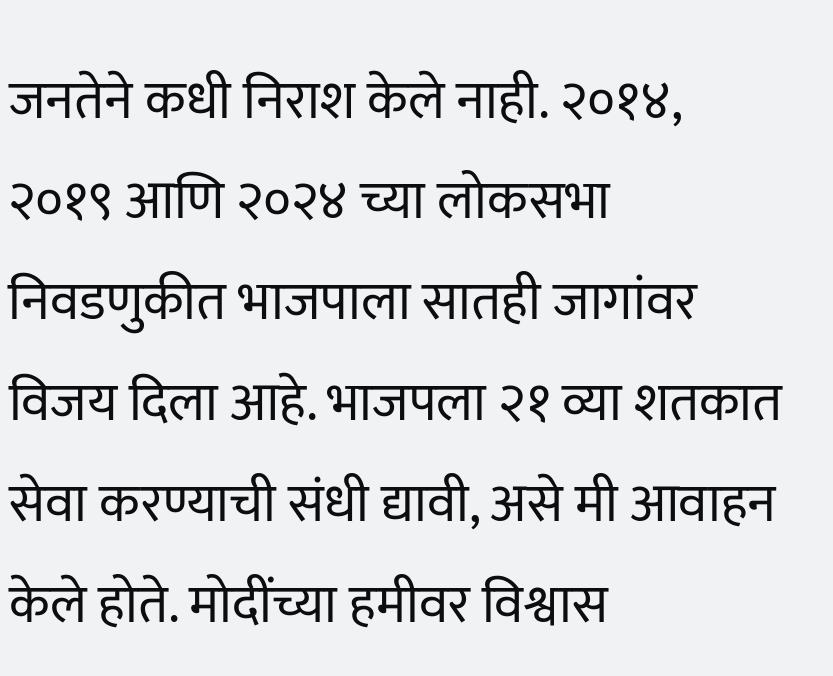जनतेने कधी निराश केले नाही. २०१४, २०१९ आणि २०२४ च्या लोकसभा निवडणुकीत भाजपाला सातही जागांवर विजय दिला आहे. भाजपला २१ व्या शतकात सेवा करण्याची संधी द्यावी, असे मी आवाहन केले होते. मोदींच्या हमीवर विश्वास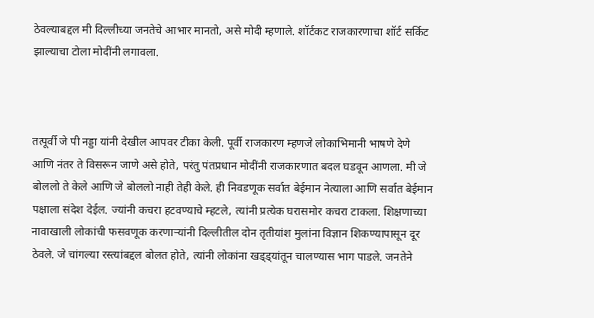ठेवल्याबद्दल मी दिल्लीच्या जनतेचे आभार मानतो, असे मोदी म्हणाले. शॉर्टकट राजकारणाचा शॉर्ट सर्किट झाल्याचा टोला मोदींनी लगावला.



तत्पूर्वी जे पी नड्डा यांनी देखील आपवर टीका केली. पूर्वी राजकारण म्हणजे लोकाभिमानी भाषणे देणे आणि नंतर ते विसरून जाणे असे होते, परंतु पंतप्रधान मोदींनी राजकारणात बदल घडवून आणला. मी जे बोललो ते केले आणि जे बोललो नाही तेही केले. ही निवडणूक सर्वात बेईमान नेत्याला आणि सर्वात बेईमान पक्षाला संदेश देईल. ज्यांनी कचरा हटवण्याचे म्हटले, त्यांनी प्रत्येक घरासमोर कचरा टाकला. शिक्षणाच्या नावाखाली लोकांची फसवणूक करणाऱ्यांनी दिल्लीतील दोन तृतीयांश मुलांना विज्ञान शिकण्यापासून दूर ठेवले. जे चांगल्या रस्त्यांबद्दल बोलत होते, त्यांनी लोकांना खड्ड्यांतून चालण्यास भाग पाडले. जनतेने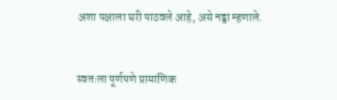अशा पक्षाला घरी पाठवले आहे, असे नड्डा म्हणाले.


स्वतःला पूर्णपणे प्रामाणिक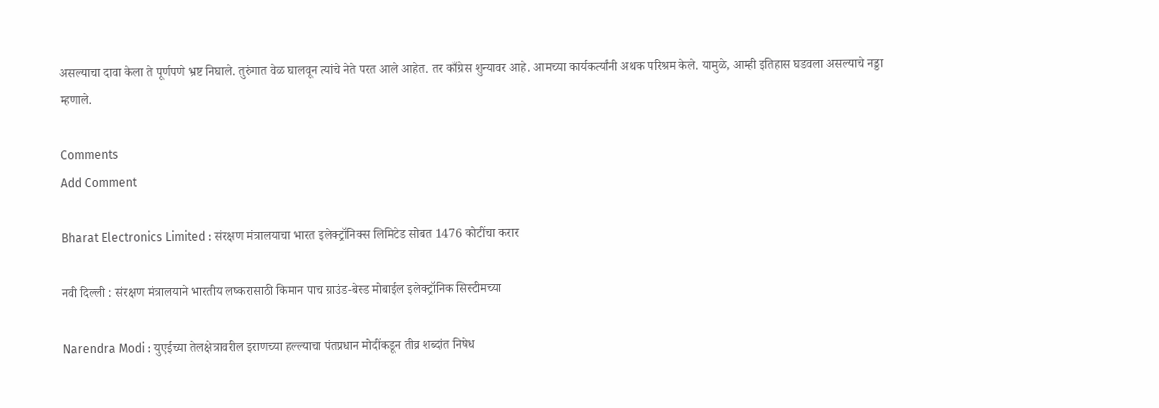असल्याचा दावा केला ते पूर्णपणे भ्रष्ट निघाले. तुरुंगात वेळ घालवून त्यांचे नेते परत आले आहेत. तर काँग्रेस शुन्यावर आहे. आमच्या कार्यकर्त्यांनी अथक परिश्रम केले. यामुळे, आम्ही इतिहास घडवला असल्याचे नड्डा म्हणाले.

Comments
Add Comment

Bharat Electronics Limited : संरक्षण मंत्रालयाचा भारत इलेक्ट्रॉनिक्स लिमिटेड सोबत 1476 कोटींचा करार

नवी दिल्ली : संरक्षण मंत्रालयाने भारतीय लष्करासाठी किमान पाच ग्राउंड-बेस्ड मोबाईल इलेक्ट्रॉनिक सिस्टीमच्या

Narendra Modi : युएईच्या तेलक्षेत्रावरील इराणच्या हल्ल्याचा पंतप्रधान मोदींकडून तीव्र शब्दांत निषेध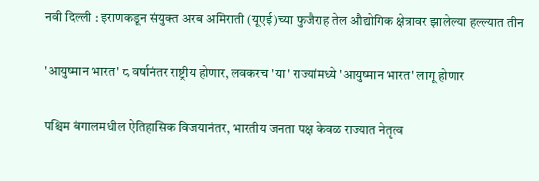नवी दिल्ली : इराणकडून संयुक्त अरब अमिराती (यूएई)च्या फुजैराह तेल औद्योगिक क्षेत्रावर झालेल्या हल्ल्यात तीन

'आयुष्मान भारत' ८ वर्षानंतर राष्ट्रीय होणार, लवकरच 'या' राज्यांमध्ये 'आयुष्मान भारत' लागू होणार

पश्चिम बंगालमधील ऐतिहासिक विजयानंतर, भारतीय जनता पक्ष केवळ राज्यात नेतृत्व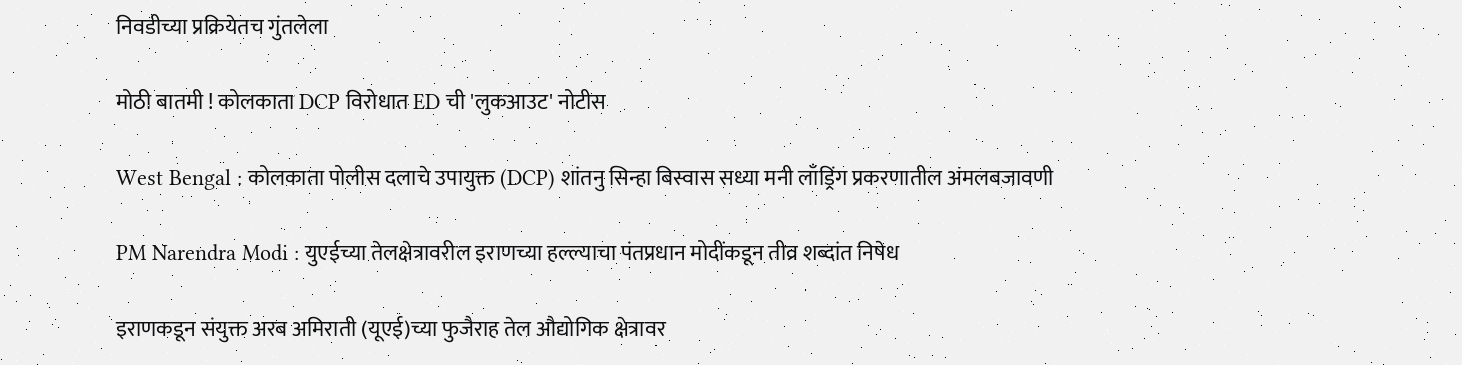निवडीच्या प्रक्रियेतच गुंतलेला

मोठी बातमी ! कोलकाता DCP विरोधात ED ची 'लुकआउट' नोटीस

West Bengal : कोलकाता पोलीस दलाचे उपायुक्त (DCP) शांतनु सिन्हा बिस्वास सध्या मनी लाँड्रिंग प्रकरणातील अंमलबजावणी

PM Narendra Modi : युएईच्या तेलक्षेत्रावरील इराणच्या हल्ल्याचा पंतप्रधान मोदींकडून तीव्र शब्दांत निषेध

इराणकडून संयुक्त अरब अमिराती (यूएई)च्या फुजैराह तेल औद्योगिक क्षेत्रावर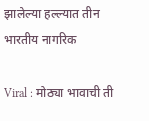झालेल्या हल्ल्यात तीन भारतीय नागरिक

Viral : मोठ्या भावाची ती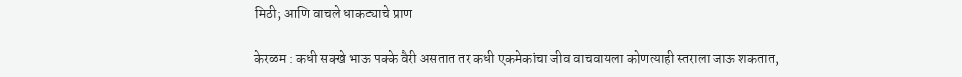मिठी; आणि वाचले धाकट्याचे प्राण

केरळम : कधी सक्खे भाऊ पक्के वैरी असतात तर कधी एकमेकांचा जीव वाचवायला कोणत्याही स्तराला जाऊ शकतात,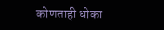कोणताही धोका